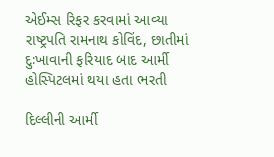એઈમ્સ રિફર કરવામાં આવ્યા રાષ્ટ્રપતિ રામનાથ કોવિંદ, છાતીમાં દુઃખાવાની ફરિયાદ બાદ આર્મી હોસ્પિટલમાં થયા હતા ભરતી

દિલ્લીની આર્મી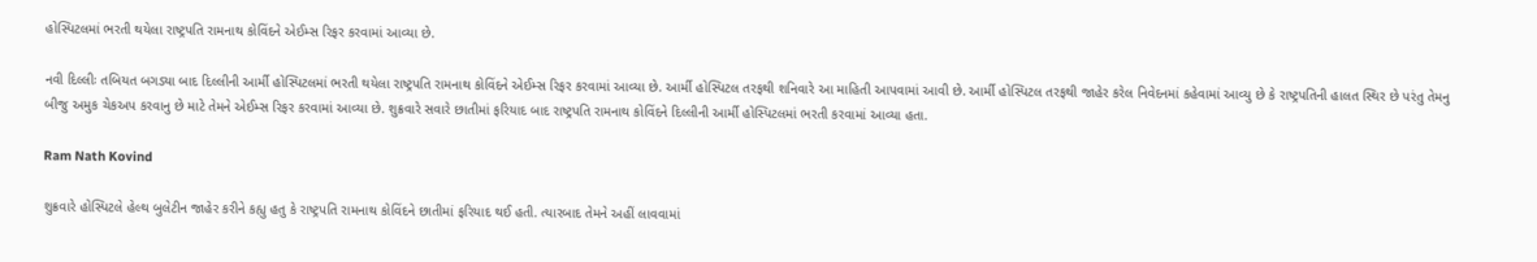હોસ્પિટલમાં ભરતી થયેલા રાષ્ટ્રપતિ રામનાથ કોવિંદને એઈમ્સ રિફર કરવામાં આવ્યા છે.

નવી દિલ્લીઃ તબિયત બગડ્યા બાદ દિલ્લીની આર્મી હોસ્પિટલમાં ભરતી થયેલા રાષ્ટ્રપતિ રામનાથ કોવિંદને એઈમ્સ રિફર કરવામાં આવ્યા છે. આર્મી હોસ્પિટલ તરફથી શનિવારે આ માહિતી આપવામાં આવી છે. આર્મી હોસ્પિટલ તરફથી જાહેર કરેલ નિવેદનમાં કહેવામાં આવ્યુ છે કે રાષ્ટ્રપતિની હાલત સ્થિર છે પરંતુ તેમનુ બીજુ અમુક ચેકઅપ કરવાનુ છે માટે તેમને એઈમ્સ રિફર કરવામાં આવ્યા છે. શુક્રવારે સવારે છાતીમાં ફરિયાદ બાદ રાષ્ટ્રપતિ રામનાથ કોવિંદને દિલ્લીની આર્મી હોસ્પિટલમાં ભરતી કરવામાં આવ્યા હતા.

Ram Nath Kovind

શુક્રવારે હોસ્પિટલે હેલ્થ બુલેટીન જાહેર કરીને કહ્યુ હતુ કે રાષ્ટ્રપતિ રામનાથ કોવિંદને છાતીમાં ફરિયાદ થઈ હતી. ત્યારબાદ તેમને અહીં લાવવામાં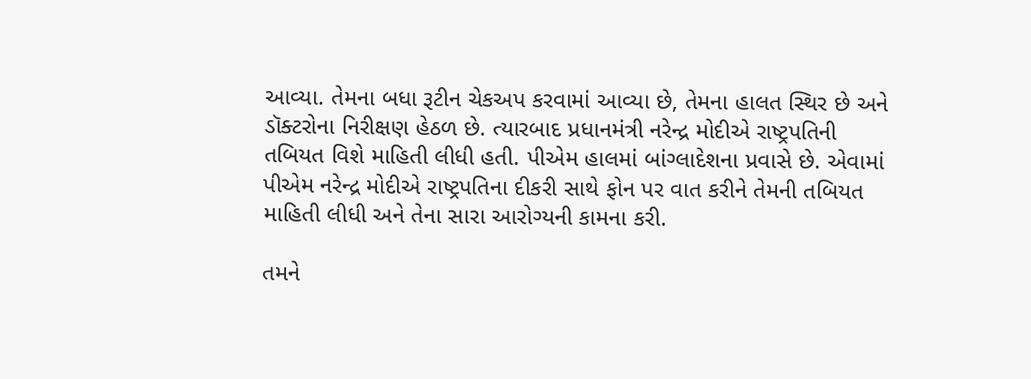આવ્યા. તેમના બધા રૂટીન ચેકઅપ કરવામાં આવ્યા છે, તેમના હાલત સ્થિર છે અને ડૉક્ટરોના નિરીક્ષણ હેઠળ છે. ત્યારબાદ પ્રધાનમંત્રી નરેન્દ્ર મોદીએ રાષ્ટ્રપતિની તબિયત વિશે માહિતી લીધી હતી. પીએમ હાલમાં બાંગ્લાદેશના પ્રવાસે છે. એવામાં પીએમ નરેન્દ્ર મોદીએ રાષ્ટ્રપતિના દીકરી સાથે ફોન પર વાત કરીને તેમની તબિયત માહિતી લીધી અને તેના સારા આરોગ્યની કામના કરી.

તમને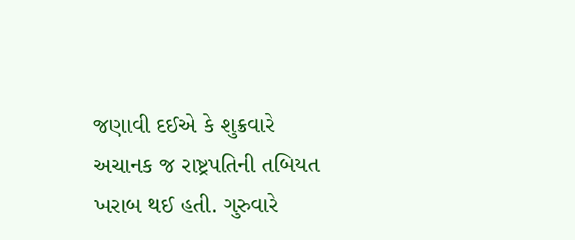જણાવી દઈએ કે શુક્રવારે અચાનક જ રાષ્ટ્રપતિની તબિયત ખરાબ થઈ હતી. ગુરુવારે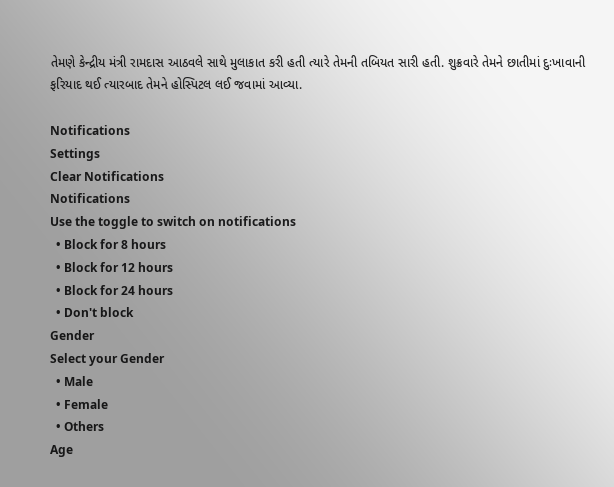તેમણે કેન્દ્રીય મંત્રી રામદાસ આઠવલે સાથે મુલાકાત કરી હતી ત્યારે તેમની તબિયત સારી હતી. શુક્રવારે તેમને છાતીમાં દુઃખાવાની ફરિયાદ થઈ ત્યારબાદ તેમને હોસ્પિટલ લઈ જવામાં આવ્યા.

Notifications
Settings
Clear Notifications
Notifications
Use the toggle to switch on notifications
  • Block for 8 hours
  • Block for 12 hours
  • Block for 24 hours
  • Don't block
Gender
Select your Gender
  • Male
  • Female
  • Others
Age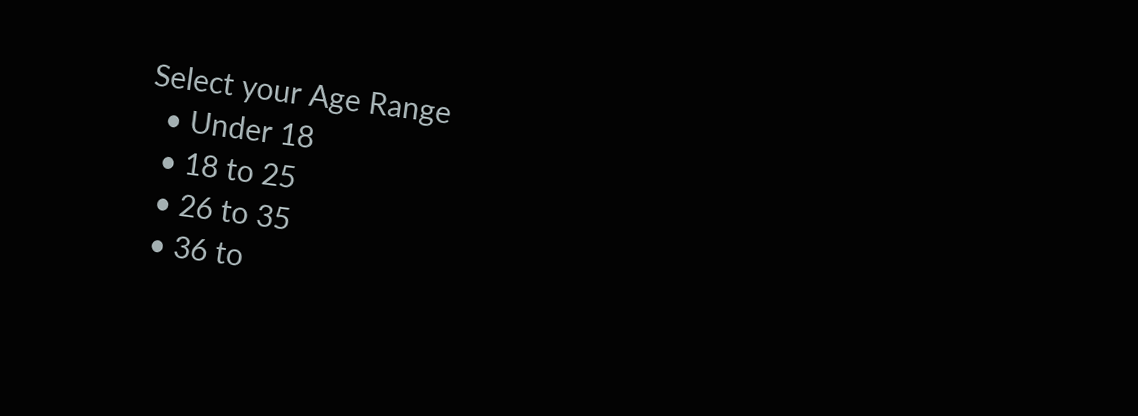Select your Age Range
  • Under 18
  • 18 to 25
  • 26 to 35
  • 36 to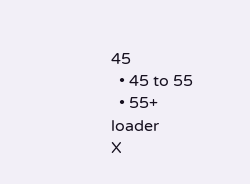45
  • 45 to 55
  • 55+
loader
X